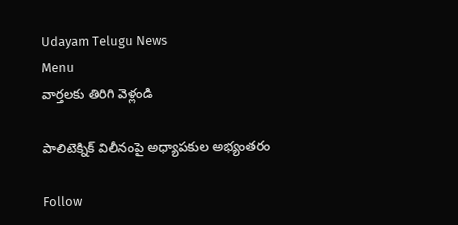Udayam Telugu News
Menu
వార్తలకు తిరిగి వెళ్లండి

పాలిటెక్నిక్‌ విలీనంపై అధ్యాపకుల అభ్యంతరం

Follow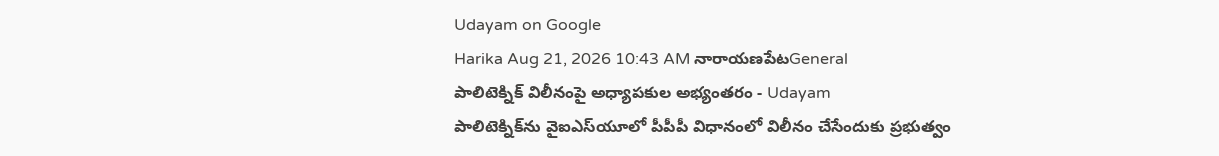Udayam on Google
Harika Aug 21, 2026 10:43 AM నారాయణపేటGeneral
పాలిటెక్నిక్‌ విలీనంపై అధ్యాపకుల అభ్యంతరం - Udayam
పాలిటెక్నిక్‌ను వైఐఎస్‌యూలో పీపీపీ విధానంలో విలీనం చేసేందుకు ప్రభుత్వం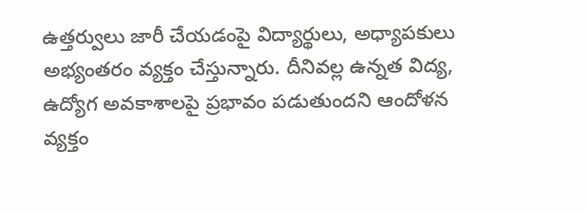ఉత్తర్వులు జారీ చేయడంపై విద్యార్థులు, అధ్యాపకులు అభ్యంతరం వ్యక్తం చేస్తున్నారు. దీనివల్ల ఉన్నత విద్య, ఉద్యోగ అవకాశాలపై ప్రభావం పడుతుందని ఆందోళన వ్యక్తం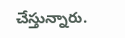చేస్తున్నారు.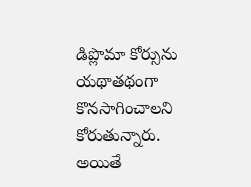డిప్లొమా కోర్సును యథాతథంగా కొనసాగించాలని కోరుతున్నారు. అయితే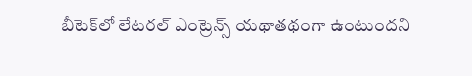బీటెక్‌లో లేటరల్‌ ఎంట్రెన్స్‌ యథాతథంగా ఉంటుందని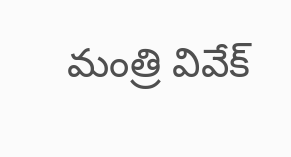మంత్రి వివేక్‌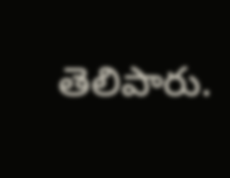తెలిపారు.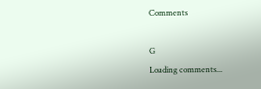Comments

G
Loading comments...